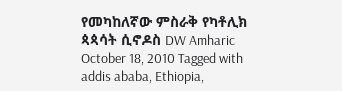የመካከለኛው ምስራቅ የካቶሊክ ጳጳሳት ሲኖዶስ DW Amharic October 18, 2010 Tagged with addis ababa, Ethiopia,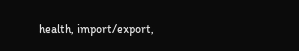health, import/export,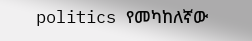politics የመካከለኛው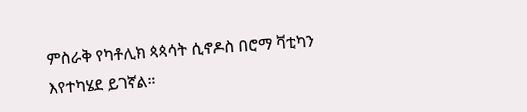ምስራቅ የካቶሊክ ጳጳሳት ሲኖዶስ በሮማ ቫቲካን እየተካሄደ ይገኛል።